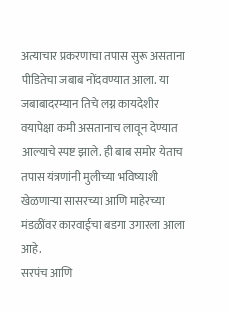अत्याचार प्रकरणाचा तपास सुरू असताना पीडितेचा जबाब नोंदवण्यात आला. या जबाबादरम्यान तिचे लग्न कायदेशीर वयापेक्षा कमी असतानाच लावून देण्यात आल्याचे स्पष्ट झाले. ही बाब समोर येताच तपास यंत्रणांनी मुलीच्या भविष्याशी खेळणाऱ्या सासरच्या आणि माहेरच्या मंडळींवर कारवाईचा बडगा उगारला आला आहे.
सरपंच आणि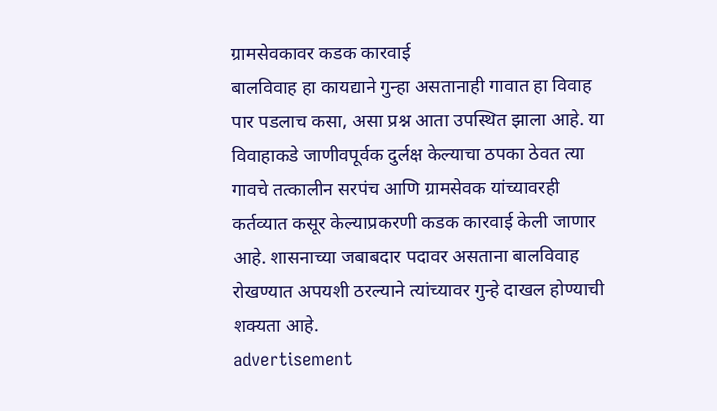ग्रामसेवकावर कडक कारवाई
बालविवाह हा कायद्याने गुन्हा असतानाही गावात हा विवाह पार पडलाच कसा, असा प्रश्न आता उपस्थित झाला आहे. या विवाहाकडे जाणीवपूर्वक दुर्लक्ष केल्याचा ठपका ठेवत त्या गावचे तत्कालीन सरपंच आणि ग्रामसेवक यांच्यावरही कर्तव्यात कसूर केल्याप्रकरणी कडक कारवाई केली जाणार आहे. शासनाच्या जबाबदार पदावर असताना बालविवाह रोखण्यात अपयशी ठरल्याने त्यांच्यावर गुन्हे दाखल होण्याची शक्यता आहे.
advertisement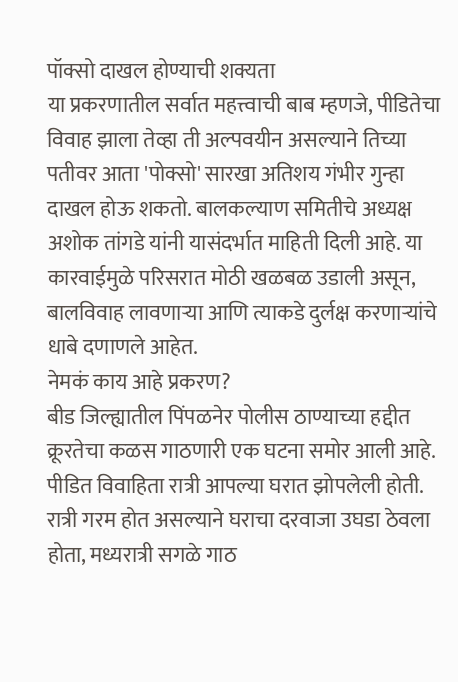पॉक्सो दाखल होण्याची शक्यता
या प्रकरणातील सर्वात महत्त्वाची बाब म्हणजे, पीडितेचा विवाह झाला तेव्हा ती अल्पवयीन असल्याने तिच्या पतीवर आता 'पोक्सो' सारखा अतिशय गंभीर गुन्हा दाखल होऊ शकतो. बालकल्याण समितीचे अध्यक्ष अशोक तांगडे यांनी यासंदर्भात माहिती दिली आहे. या कारवाईमुळे परिसरात मोठी खळबळ उडाली असून, बालविवाह लावणाऱ्या आणि त्याकडे दुर्लक्ष करणाऱ्यांचे धाबे दणाणले आहेत.
नेमकं काय आहे प्रकरण?
बीड जिल्ह्यातील पिंपळनेर पोलीस ठाण्याच्या हद्दीत क्रूरतेचा कळस गाठणारी एक घटना समोर आली आहे. पीडित विवाहिता रात्री आपल्या घरात झोपलेली होती. रात्री गरम होत असल्याने घराचा दरवाजा उघडा ठेवला होता, मध्यरात्री सगळे गाठ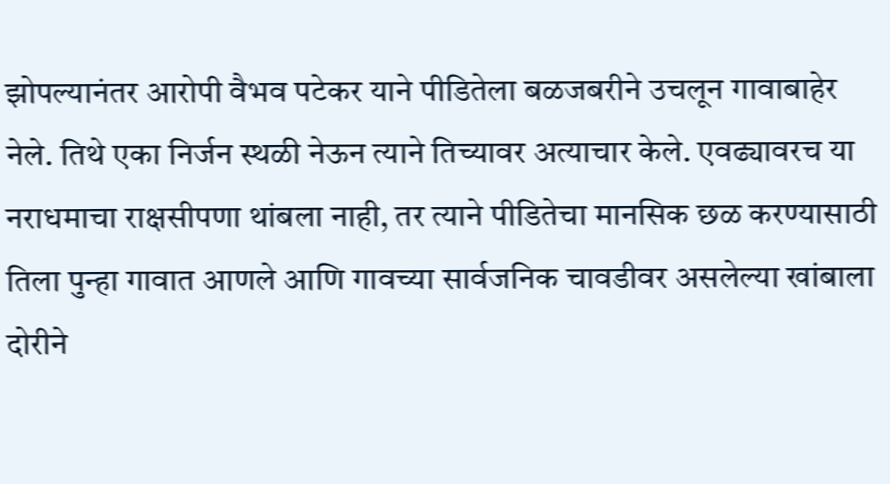झोपल्यानंतर आरोपी वैभव पटेकर याने पीडितेला बळजबरीने उचलून गावाबाहेर नेले. तिथे एका निर्जन स्थळी नेऊन त्याने तिच्यावर अत्याचार केले. एवढ्यावरच या नराधमाचा राक्षसीपणा थांबला नाही, तर त्याने पीडितेचा मानसिक छळ करण्यासाठी तिला पुन्हा गावात आणले आणि गावच्या सार्वजनिक चावडीवर असलेल्या खांबाला दोरीने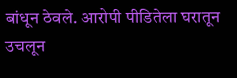बांधून ठेवले. आरोपी पीडितेला घरातून उचलून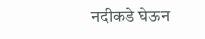नदीकडे घेऊन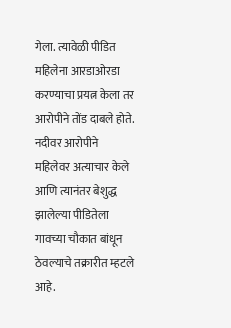गेला. त्यावेळी पीडित महिलेना आरडाओरडा करण्याचा प्रयत्न केला तर आरोपीने तोंड दाबले होते. नदीवर आरोपीने महिलेवर अत्याचार केले आणि त्यानंतर बेशुद्ध झालेल्या पीडितेला गावच्या चौकात बांधून ठेवल्याचे तक्रारीत म्हटले आहे.